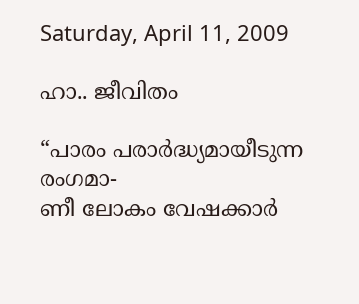Saturday, April 11, 2009

ഹാ.. ജീവിതം

“പാ‍രം പരാർദ്ധ്യമായീടുന്ന രംഗമാ-
ണീ ലോകം വേഷക്കാർ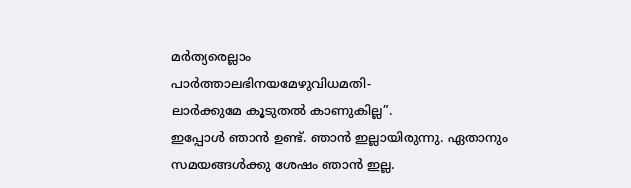മർത്യരെല്ലാം
പാർത്താലഭിനയമേഴുവിധമതി-
ലാർക്കുമേ കൂടുതൽ കാണുകില്ല”.
ഇപ്പോൾ ഞാൻ ഉണ്ട്. ഞാൻ ഇല്ലായിരുന്നു. ഏതാനും സമയങ്ങൾക്കു ശേഷം ഞാൻ ഇല്ല.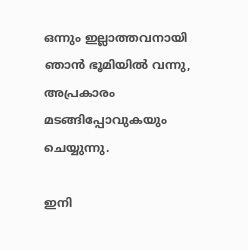ഒന്നും ഇല്ലാത്തവനായി ഞാൻ ഭൂമിയിൽ വന്നു, അപ്രകാരം മടങ്ങിപ്പോവുകയും ചെയ്യുന്നു.

ഇനി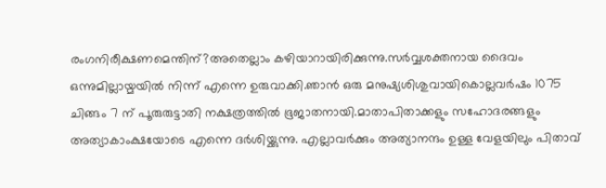രംഗനിരീക്ഷണമെന്തിന്?അതെല്ലാം കഴിയാറായിരിക്കുന്നു.സർവ്വശക്തനായ ദൈവം ഒന്നുമില്ലായ്മയിൽ നിന്ന് എന്നെ ഉരുവാക്കി.ഞാൻ ഒരു മനുഷ്യശിശുവായികൊല്ലവർഷം 1075 ചിങ്ങം 7 ന് പൂരുരുട്ടാതി നക്ഷത്രത്തിൽ ഭൂജാതനായി.മാതാപിതാക്കളും സഹോദരങ്ങളും അത്യാകാംക്ഷയോടെ എന്നെ ദർശിയ്ക്കുന്നു. എല്ലാവർക്കും അത്യാനന്ദം ഉള്ള വേളയിലും പിതാവ്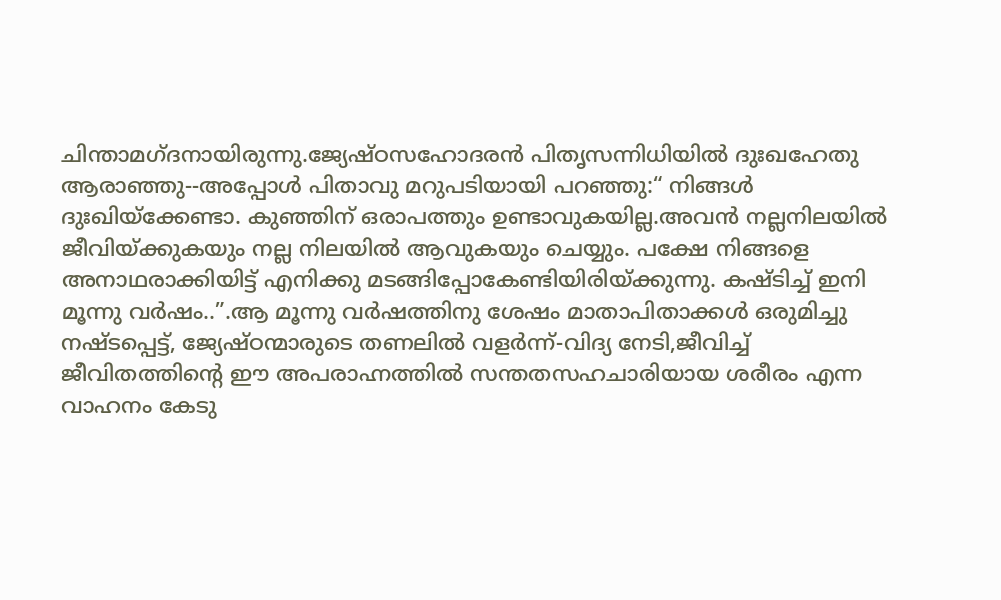ചിന്താമഗ്ദനായിരുന്നു.ജ്യേഷ്ഠസഹോദരൻ പിതൃസന്നിധിയിൽ ദുഃഖഹേതു ആരാഞ്ഞു--അപ്പോൾ പിതാവു മറുപടിയായി പറഞ്ഞു:“ നിങ്ങൾ ദുഃഖിയ്ക്കേണ്ടാ. കുഞ്ഞിന് ഒരാപത്തും ഉണ്ടാവുകയില്ല.അവൻ നല്ലനിലയിൽ ജീവിയ്ക്കുകയും നല്ല നിലയിൽ ആവുകയും ചെയ്യും. പക്ഷേ നിങ്ങളെ അനാഥരാക്കിയിട്ട് എനിക്കു മടങ്ങിപ്പോകേണ്ടിയിരിയ്ക്കുന്നു. കഷ്ടിച്ച് ഇനി മൂന്നു വർഷം..”.ആ മൂന്നു വർഷത്തിനു ശേഷം മാതാപിതാക്കൾ ഒരുമിച്ചു നഷ്ടപ്പെട്ട്, ജ്യേഷ്ഠന്മാരുടെ തണലിൽ വളർന്ന്-വിദ്യ നേടി,ജീവിച്ച് ജീവിതത്തിന്റെ ഈ അപരാഹ്നത്തിൽ സന്തതസഹചാരിയായ ശരീരം എന്ന വാഹനം കേടു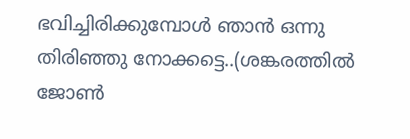ഭവിച്ചിരിക്കുമ്പോൾ ഞാൻ ഒന്നു തിരിഞ്ഞു നോക്കട്ടെ..(ശങ്കരത്തിൽ ജോൺ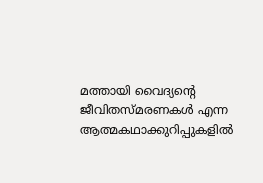മത്തായി വൈദ്യന്റെ ജീവിതസ്മരണകൾ എന്ന ആത്മകഥാക്കുറിപ്പുകളിൽ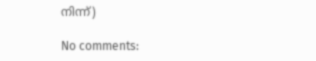നിന്ന്)

No comments: